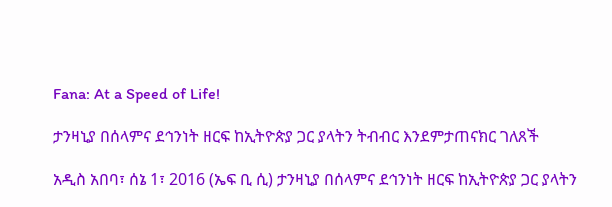Fana: At a Speed of Life!

ታንዛኒያ በሰላምና ደኅንነት ዘርፍ ከኢትዮጵያ ጋር ያላትን ትብብር እንደምታጠናክር ገለጸች

አዲስ አበባ፣ ሰኔ 1፣ 2016 (ኤፍ ቢ ሲ) ታንዛኒያ በሰላምና ደኅንነት ዘርፍ ከኢትዮጵያ ጋር ያላትን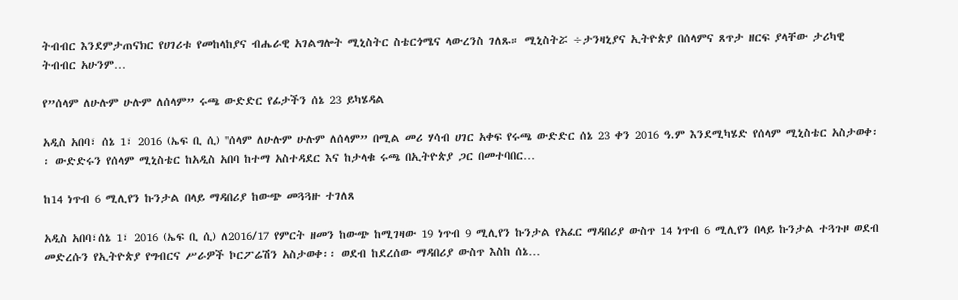ትብብር እንደምታጠናክር የሀገሪቱ የመከላከያና ብሔራዊ አገልግሎት ሚኒስትር ስቴርጎሜና ላውረንስ ገለጹ። ሚኒስትሯ ÷ታንዛኒያና ኢትዮጵያ በሰላምና ጸጥታ ዘርፍ ያላቸው ታሪካዊ ትብብር አሁንም…

የ”ሰላም ለሁሉም ሁሉም ለሰላም” ሩጫ ውድድር የፊታችን ሰኔ 23 ይካሄዳል

አዲስ አበባ፣ ሰኔ 1፣ 2016 (ኤፍ ቢ ሲ) ''ሰላም ለሁሉም ሁሉም ለሰላም” በሚል መሪ ሃሳብ ሀገር አቀፍ የሩጫ ውድድር ሰኔ 23 ቀን 2016 ዓ.ም እንደሚካሄድ የሰላም ሚኒስቴር አስታወቀ፡፡ ውድድሩን የሰላም ሚኒስቴር ከአዲስ አበባ ከተማ አስተዳደር እና ከታላቁ ሩጫ በኢትዮጵያ ጋር በመተባበር…

ከ14 ነጥብ 6 ሚሊየን ኩንታል በላይ ማዳበሪያ ከውጭ መጓጓዙ ተገለጸ

አዲስ አበባ፣ሰኔ 1፣ 2016 (ኤፍ ቢ ሲ) ለ2016/17 የምርት ዘመን ከውጭ ከሚገዛው 19 ነጥብ 9 ሚሊየን ኩንታል የአፈር ማዳበሪያ ውስጥ 14 ነጥብ 6 ሚሊየን በላይ ኩንታል ተጓጉዞ ወደብ መድረሱን የኢትዮጵያ የግብርና ሥራዎች ኮርፖሬሽን አስታወቀ፡፡ ወደብ ከደረሰው ማዳበሪያ ውስጥ እስከ ሰኔ…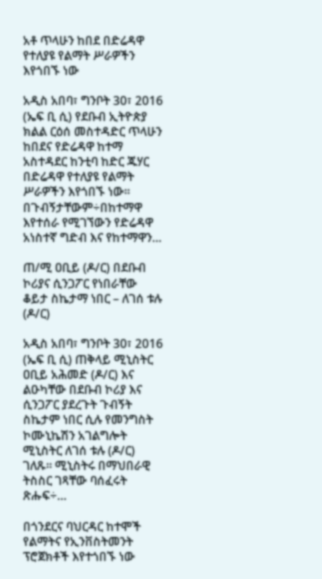አቶ ጥላሁን ከበደ በድሬዳዋ የተለያዩ የልማት ሥራዎችን እየጎበኙ ነው

አዲስ አበባ፣ ግንቦት 30፣ 2016 (ኤፍ ቢ ሲ) የደቡብ ኢትዮጵያ ክልል ርዕሰ መስተዳድር ጥላሁን ከበደና የድሬዳዋ ከተማ አስተዳደር ከንቲባ ከድር ጁሃር በድሬዳዋ የተለያዩ የልማት ሥራዎችን እየጎበኙ ነው፡፡ በጉብኝታቸውም÷በከተማዋ እየተሰራ የሚገኘውን የድሬዳዋ አነስተኛ ግድብ እና የከተማዋን…

ጠ/ሚ ዐቢይ (ዶ/ር) በደቡብ ኮሪያና ሲንጋፖር የነበራቸው ቆይታ ስኬታማ ነበር – ለገሰ ቱሉ (ዶ/ር)

አዲስ አበባ፣ ግንቦት 30፣ 2016 (ኤፍ ቢ ሲ) ጠቅላይ ሚኒስትር ዐቢይ አሕመድ (ዶ/ር) እና ልዑካቸው በደቡብ ኮሪያ እና ሲንጋፖር ያደረጉት ጉብኝት ስኬታም ነበር ሲሉ የመንግስት ኮሙኒኬሽን አገልግሎት ሚኒስትር ለገሰ ቱሉ (ዶ/ር) ገለጹ፡፡ ሚኒስትሩ በማህበራዊ ትስስር ገጻቸው ባሰፈሩት ጽሑፍ÷…

በጎንደርና ባህርዳር ከተሞች የልማትና የኢንቨስትመንት ፕሮጀክቶች እየተጎበኙ ነው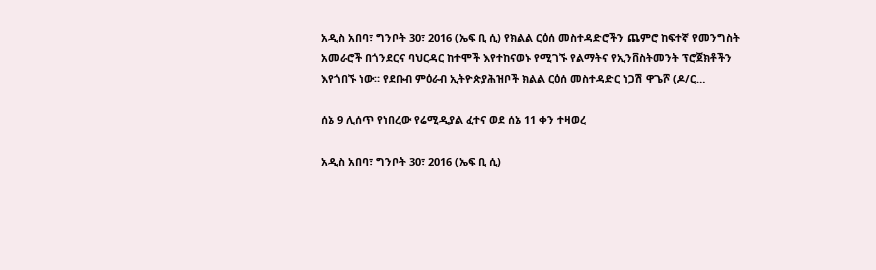አዲስ አበባ፣ ግንቦት 30፣ 2016 (ኤፍ ቢ ሲ) የክልል ርዕሰ መስተዳድሮችን ጨምሮ ከፍተኛ የመንግስት አመራሮች በጎንደርና ባህርዳር ከተሞች እየተከናወኑ የሚገኙ የልማትና የኢንቨስትመንት ፕሮጀክቶችን እየጎበኙ ነው። የደቡብ ምዕራብ ኢትዮጵያሕዝቦች ክልል ርዕሰ መስተዳድር ነጋሽ ዋጌሾ (ዶ/ር…

ሰኔ 9 ሊሰጥ የነበረው የሬሚዲያል ፈተና ወደ ሰኔ 11 ቀን ተዛወረ

አዲስ አበባ፣ ግንቦት 30፣ 2016 (ኤፍ ቢ ሲ)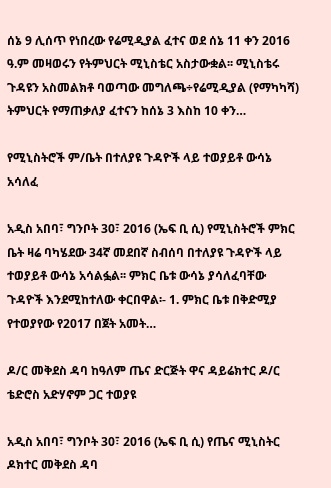ሰኔ 9 ሊሰጥ የነበረው የሬሚዲያል ፈተና ወደ ሰኔ 11 ቀን 2016 ዓ.ም መዛወሩን የትምህርት ሚኒስቴር አስታውቋል፡፡ ሚኒስቴሩ ጉዳዩን አስመልክቶ ባወጣው መግለጫ÷የሬሚዲያል (የማካካሻ) ትምህርት የማጠቃለያ ፈተናን ከሰኔ 3 እስከ 10 ቀን…

የሚኒስትሮች ም/ቤት በተለያዩ ጉዳዮች ላይ ተወያይቶ ውሳኔ አሳለፈ

አዲስ አበባ፣ ግንቦት 30፣ 2016 (ኤፍ ቢ ሲ) የሚኒስትሮች ምክር ቤት ዛሬ ባካሄደው 34ኛ መደበኛ ስብሰባ በተለያዩ ጉዳዮች ላይ ተወያይቶ ውሳኔ አሳልፏል፡፡ ምክር ቤቱ ውሳኔ ያሳለፈባቸው ጉዳዮች እንደሚከተለው ቀርበዋል፡- 1. ምክር ቤቱ በቅድሚያ የተወያየው የ2017 በጀት አመት…

ዶ/ር መቅደስ ዳባ ከዓለም ጤና ድርጅት ዋና ዳይሬክተር ዶ/ር ቴድሮስ አድሃኖም ጋር ተወያዩ

አዲስ አበባ፣ ግንቦት 30፣ 2016 (ኤፍ ቢ ሲ) የጤና ሚኒስትር ዶክተር መቅደስ ዳባ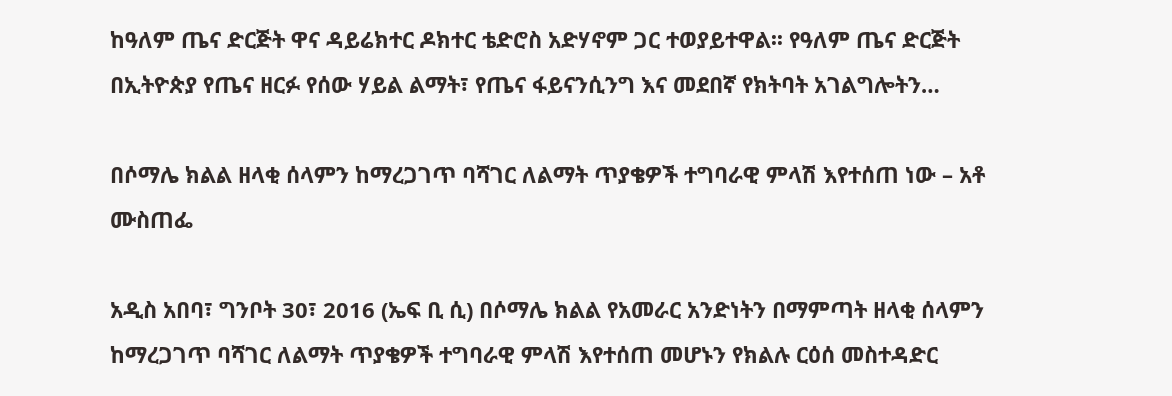ከዓለም ጤና ድርጅት ዋና ዳይሬክተር ዶክተር ቴድሮስ አድሃኖም ጋር ተወያይተዋል፡፡ የዓለም ጤና ድርጅት በኢትዮጵያ የጤና ዘርፉ የሰው ሃይል ልማት፣ የጤና ፋይናንሲንግ እና መደበኛ የክትባት አገልግሎትን…

በሶማሌ ክልል ዘላቂ ሰላምን ከማረጋገጥ ባሻገር ለልማት ጥያቄዎች ተግባራዊ ምላሽ እየተሰጠ ነው – አቶ ሙስጠፌ

አዲስ አበባ፣ ግንቦት 30፣ 2016 (ኤፍ ቢ ሲ) በሶማሌ ክልል የአመራር አንድነትን በማምጣት ዘላቂ ሰላምን ከማረጋገጥ ባሻገር ለልማት ጥያቄዎች ተግባራዊ ምላሽ እየተሰጠ መሆኑን የክልሉ ርዕሰ መስተዳድር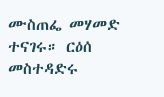ሙስጠፌ መሃመድ ተናገሩ። ርዕሰ መስተዳድሩ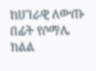ከሀገራዊ ለውጡ በፊት የሶማሌ ክልል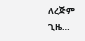ለረጅም ጊዜ…